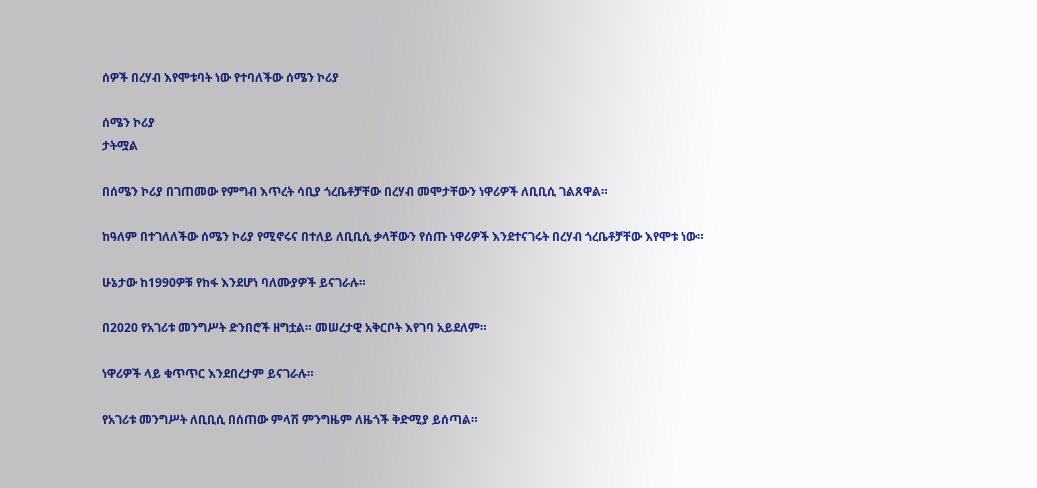ሰዎች በረሃብ እየሞቱባት ነው የተባለችው ሰሜን ኮሪያ

ሰሜን ኮሪያ
ታትሟል

በሰሜን ኮሪያ በገጠመው የምግብ እጥረት ሳቢያ ጎረቤቶቻቸው በረሃብ መሞታቸውን ነዋሪዎች ለቢቢሲ ገልጸዋል።

ከዓለም በተገለለችው ሰሜን ኮሪያ የሚኖሩና በተለይ ለቢቢሲ ቃላቸውን የሰጡ ነዋሪዎች እንደተናገሩት በረሃብ ጎረቤቶቻቸው እየሞቱ ነው።

ሁኔታው ከ1990ዎቹ የከፋ እንደሆነ ባለሙያዎች ይናገራሉ።

በ2020 የአገሪቱ መንግሥት ድንበሮች ዘግቷል። መሠረታዊ አቅርቦት እየገባ አይደለም።

ነዋሪዎች ላይ ቁጥጥር እንደበረታም ይናገራሉ።

የአገሪቱ መንግሥት ለቢቢሲ በሰጠው ምላሽ ምንግዜም ለዜጎች ቅድሚያ ይሰጣል።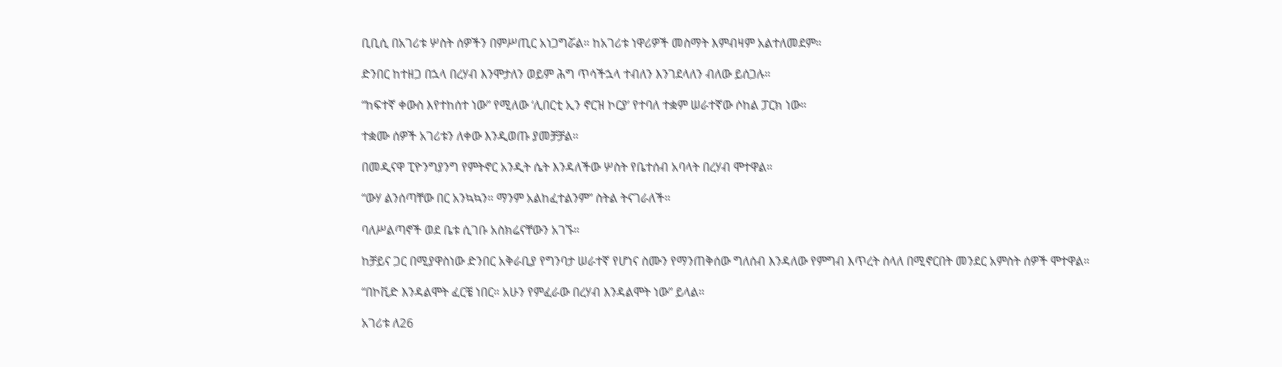ቢቢሲ በአገሪቱ ሦስት ሰዎችን በምሥጢር አነጋግሯል። ከአገሪቱ ነዋሪዎች መስማት እምብዛም አልተለመደም።

ድንበር ከተዘጋ በኋላ በረሃብ እንሞታለን ወይም ሕግ ጥሳችኋላ ተብለን እንገደላለን ብለው ይሰጋሉ።

“ከፍተኛ ቀውስ እየተከሰተ ነው” የሚለው ‘ሊበርቲ ኢን ኖርዝ ኮርያ’ የተባለ ተቋም ሠራተኛው ሶከል ፓርክ ነው።

ተቋሙ ሰዎች አገሪቱን ለቀው እንዲወጡ ያመቻቻል።

በመዲናዋ ፒዮንግያንግ የምትኖር አንዲት ሴት እንዳለችው ሦስት የቤተሰብ አባላት በረሃብ ሞተዋል።

“ውሃ ልንሰጣቸው በር አንኳኳን። ማንም አልከፈተልንም” ስትል ትናገራለች።

ባለሥልጣኖች ወደ ቤቱ ሲገቡ አስክሬናቸውን አገኙ።

ከቻይና ጋር በሚያዋስነው ድንበር አቅራቢያ የግንባታ ሠራተኛ የሆነና ስሙን የማንጠቅሰው ግለሰብ እንዳለው የምግብ እጥረት ስላለ በሚኖርበት መንደር አምስት ሰዎች ሞተዋል።

“በኮቪድ እንዳልሞት ፈርቼ ነበር። አሁን የምፈራው በረሃብ እንዳልሞት ነው” ይላል።

አገሪቱ ለ26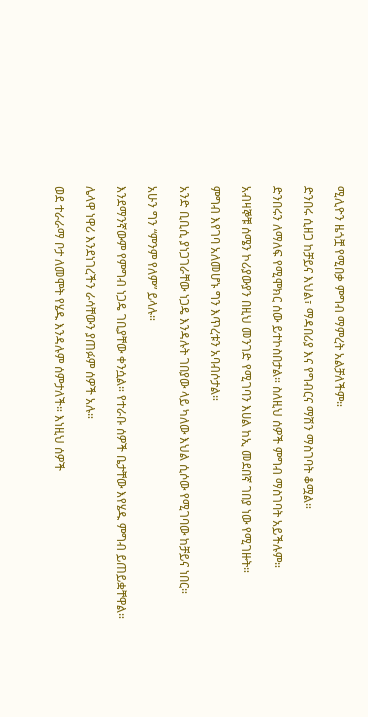ሚሊዮን ዜጎቿ የሚበቃ ምግብ ማምረት አልቻለችም።

ድንበሩ ሲዘጋ ከቻይና እህል፣ ማዳበሪያ እና የግብርና ማሽን ማስገባት ቆሟል።

ድንበሩን ለማለፍ የሚሞክር ሰው ይተኮስበታል። ስለዚህ ሰዎች ምግብ ማስገባት አይችሉም።

አብዛኞቹ ሰሜን ኮሪያውያን በዚህ መንገድ የሚገባን እሀል ከኢ መደበኛ ገበያ ነው የሚገዙት።

ምግብ እየገባ አለመሆኑ ግን እጥረቱን አባብሶታል።

አንድ ቢቢሲ ያነጋገራቸው ነጋዴ እንዳሉት ገበያው ላይ ካለው እህል ሲሶው የሚገባው ከቻይና ነበር።

አሁን ግን “ምንም የለም” ይላሉ።

እንደማንኛውም የምግብ ነጋዴ ገቢያቸው ቀንሷል። የተራቡ ሰዎች ቤታቸው እየሄዱ ምግብ ይጠይቋቸዋል።

ሌላዋ ነዋሪ እንደነገረችን ራሳቸውን ያጠፉም ሰዎች አሉ።

ወደ ተራራማ ቦታ ለመሞት የሄዱ እንዳሉም ሰምታለች። እነዚህ ሰዎች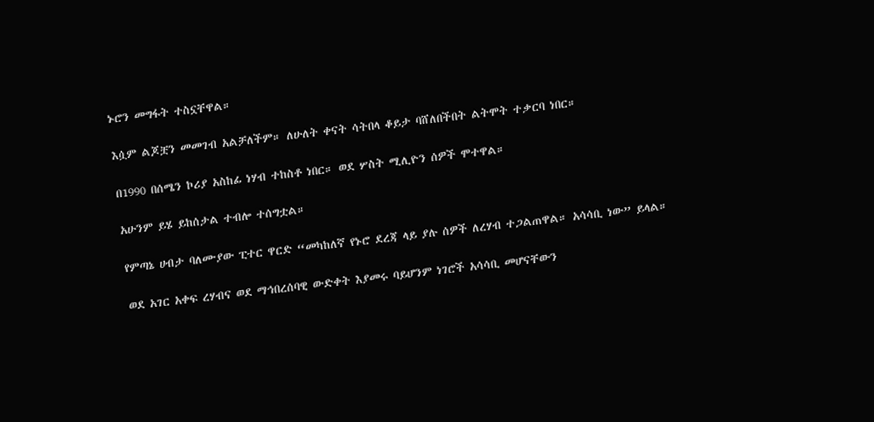ኑሮን መግፋት ተስኗቸዋል።

እሷም ልጆቿን መመገብ አልቻለችም። ለሁለት ቀናት ሳትበላ ቆይታ ባሸለበችበት ልትሞት ተቃርባ ነበር።

በ1990 በሰሜን ኮሪያ አስከፊ ነሃብ ተከስቶ ነበር። ወደ ሦስት ሚሊዮን ሰዎች ሞተዋል።

አሁንም ይሄ ይከሰታል ተብሎ ተሰግቷል።

የምጣኔ ሀብታ ባለሙያው ፒተር ዋርድ “መካከለኛ የኑሮ ደረጃ ላይ ያሉ ሰዎች ለረሃብ ተጋልጠዋል። አሳሳቢ ነው” ይላል።

ወደ አገር አቀፍ ረሃብና ወደ ማኅበረሰባዊ ውድቀት እያመሩ ባይሆንም ነገሮች አሳሳቢ መሆናቸውን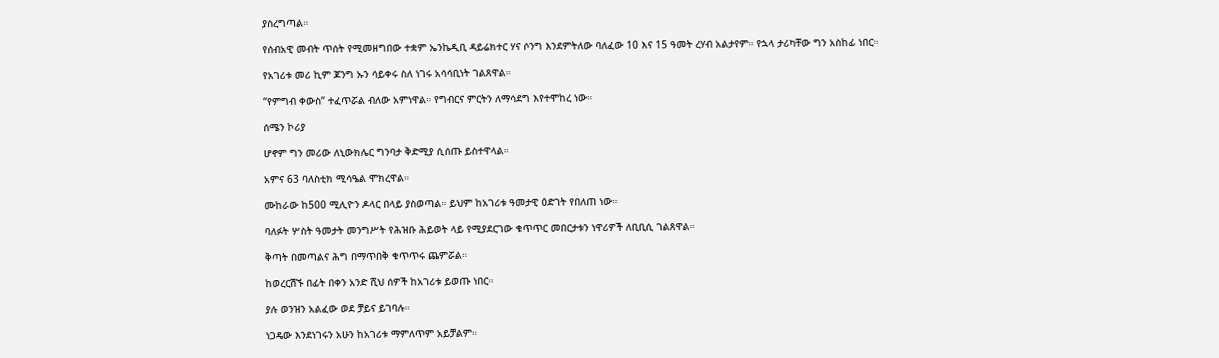ያስረግጣል።

የሰብአዊ መብት ጥሰት የሚመዘግበው ተቋም ኤንኬዲቢ ዳይሬክተር ሃና ሶንግ እንደምትለው ባለፈው 10 እና 15 ዓመት ረሃብ አልታየም። የኋላ ታሪካቸው ግን አስከፊ ነበር።

የአገሪቱ መሪ ኪም ጆንግ ኡን ሳይቀሩ ስለ ነገሩ አሳሳቢነት ገልጸዋል።

“የምግብ ቀውስ” ተፈጥሯል ብለው አምነዋል። የግብርና ምርትን ለማሳደግ እየተሞከረ ነው።

ሰሜን ኮሪያ

ሆኖም ግን መሪው ለኒውክሌር ግንባታ ቅድሚያ ሲሰጡ ይስተዋላል።

አምና 63 ባለስቲክ ሚሳዔል ሞክረዋል።

ሙከራው ከ500 ሚሊዮን ዶላር በላይ ያስወጣል። ይህም ከአገሪቱ ዓመታዊ ዕድገት የበለጠ ነው።

ባለፉት ሦስት ዓመታት መንግሥት የሕዝቡ ሕይወት ላይ የሚያደርገው ቁጥጥር መበርታቱን ነዋሪዎች ለቢቢሲ ገልጸዋል።

ቅጣት በመጣልና ሕግ በማጥበቅ ቁጥጥሩ ጨምሯል።

ከወረርሽኙ በፊት በቀን አንድ ሺህ ሰዎች ከአገሪቱ ይወጡ ነበር።

ያሉ ወንዝን አልፈው ወደ ቻይና ይገባሉ።

ነጋዴው እንደነገሩን አሁን ከአገሪቱ ማምለጥም አይቻልም።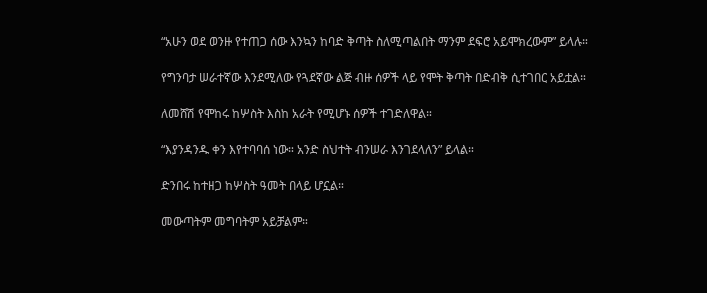“አሁን ወደ ወንዙ የተጠጋ ሰው እንኳን ከባድ ቅጣት ስለሚጣልበት ማንም ደፍሮ አይሞክረውም” ይላሉ።

የግንባታ ሠራተኛው እንደሚለው የጓደኛው ልጅ ብዙ ሰዎች ላይ የሞት ቅጣት በድብቅ ሲተገበር አይቷል።

ለመሸሽ የሞከሩ ከሦስት እስከ አራት የሚሆኑ ሰዎች ተገድለዋል።

“እያንዳንዱ ቀን እየተባባሰ ነው። አንድ ስህተት ብንሠራ እንገደላለን” ይላል።

ድንበሩ ከተዘጋ ከሦስት ዓመት በላይ ሆኗል።

መውጣትም መግባትም አይቻልም።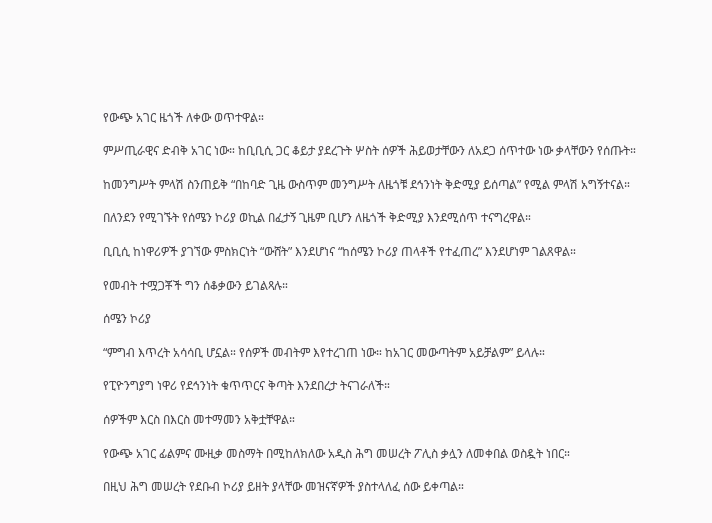የውጭ አገር ዜጎች ለቀው ወጥተዋል።

ምሥጢራዊና ድብቅ አገር ነው። ከቢቢሲ ጋር ቆይታ ያደረጉት ሦስት ሰዎች ሕይወታቸውን ለአደጋ ሰጥተው ነው ቃላቸውን የሰጡት።

ከመንግሥት ምላሽ ስንጠይቅ “በከባድ ጊዜ ውስጥም መንግሥት ለዜጎቹ ደኅንነት ቅድሚያ ይሰጣል” የሚል ምላሽ አግኝተናል።

በለንደን የሚገኙት የሰሜን ኮሪያ ወኪል በፈታኝ ጊዜም ቢሆን ለዜጎች ቅድሚያ እንደሚሰጥ ተናግረዋል።

ቢቢሲ ከነዋሪዎች ያገኘው ምስክርነት “ውሸት” እንደሆነና “ከሰሜን ኮሪያ ጠላቶች የተፈጠረ” እንደሆነም ገልጸዋል።

የመብት ተሟጋቾች ግን ሰቆቃውን ይገልጻሉ።

ሰሜን ኮሪያ

“ምግብ እጥረት አሳሳቢ ሆኗል። የሰዎች መብትም እየተረገጠ ነው። ከአገር መውጣትም አይቻልም” ይላሉ።

የፒዮንግያግ ነዋሪ የደኅንነት ቁጥጥርና ቅጣት እንደበረታ ትናገራለች።

ሰዎችም እርስ በእርስ መተማመን አቅቷቸዋል።

የውጭ አገር ፊልምና ሙዚቃ መስማት በሚከለክለው አዲስ ሕግ መሠረት ፖሊስ ቃሏን ለመቀበል ወስዷት ነበር።

በዚህ ሕግ መሠረት የደቡብ ኮሪያ ይዘት ያላቸው መዝናኛዎች ያስተላለፈ ሰው ይቀጣል።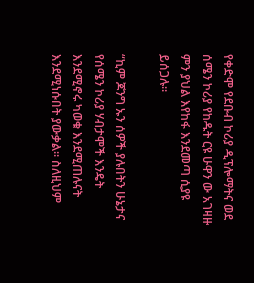የቀድሞ የደቡብ ኮሪያ ዲፕሎማትና ወደ ሰሜን ኮሪያ የከዱት ርዩ ሁዋን ው አገዛዙ ምን ያህል እየከፋ እንደመጣ ሲያዩ ይሰጋሉ።

“ኪም ጆንግ ኡን ሰዎች ያሉበትን ሁኔታና የሰሜን ኮሪያ ሃብታሞች እንዴት እንደሚኖሩ ካወቁ እንደሚጠሉናት እንደሚነሱበት ያውቃል። ስለዚህም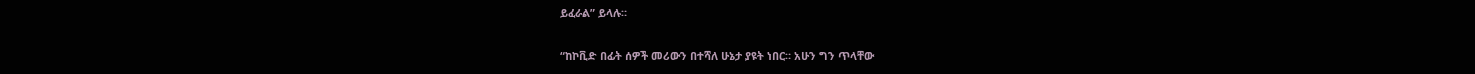ይፈራል” ይላሉ።

“ከኮቪድ በፊት ሰዎች መሪውን በተሻለ ሁኔታ ያዩት ነበር። አሁን ግን ጥላቸው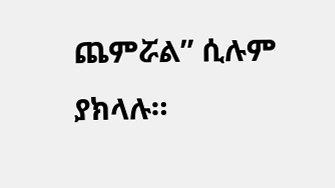ጨምሯል” ሲሉም ያክላሉ።